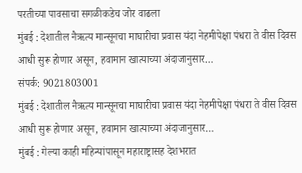परतीच्या पावसाचा सगळीकडेच जोर वाढला
मुंबई : देशातील नैऋत्य मान्सूनचा माघारीचा प्रवास यंदा नेहमीपेक्षा पंधरा ते वीस दिवस आधी सुरू होणार असून, हवामान खात्याच्या अंदाजानुसार…
संपर्क: 9021803001
मुंबई : देशातील नैऋत्य मान्सूनचा माघारीचा प्रवास यंदा नेहमीपेक्षा पंधरा ते वीस दिवस आधी सुरू होणार असून, हवामान खात्याच्या अंदाजानुसार…
मुंबई : गेल्या काही महिन्यांपासून महाराष्ट्रासह देशभरात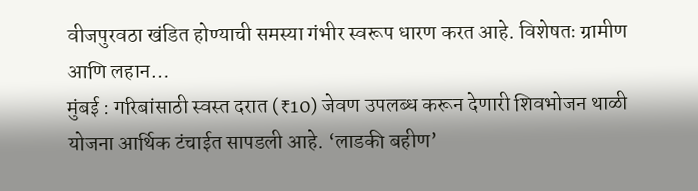वीजपुरवठा खंडित होण्याची समस्या गंभीर स्वरूप धारण करत आहे. विशेषतः ग्रामीण आणि लहान…
मुंबई : गरिबांसाठी स्वस्त दरात (₹10) जेवण उपलब्ध करून देणारी शिवभोजन थाळी योजना आर्थिक टंचाईत सापडली आहे. ‘लाडकी बहीण’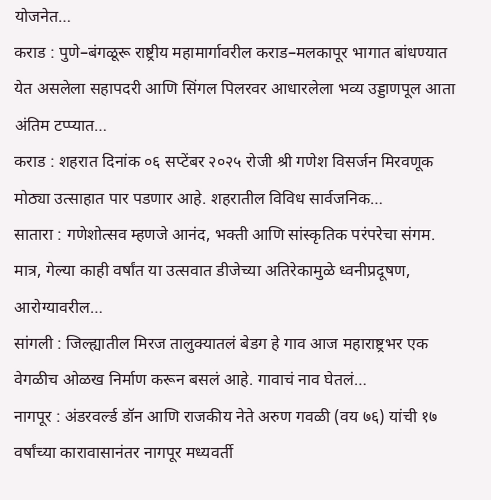योजनेत…
कराड : पुणे–बंगळूरू राष्ट्रीय महामार्गावरील कराड–मलकापूर भागात बांधण्यात येत असलेला सहापदरी आणि सिंगल पिलरवर आधारलेला भव्य उड्डाणपूल आता अंतिम टप्प्यात…
कराड : शहरात दिनांक ०६ सप्टेंबर २०२५ रोजी श्री गणेश विसर्जन मिरवणूक मोठ्या उत्साहात पार पडणार आहे. शहरातील विविध सार्वजनिक…
सातारा : गणेशोत्सव म्हणजे आनंद, भक्ती आणि सांस्कृतिक परंपरेचा संगम. मात्र, गेल्या काही वर्षांत या उत्सवात डीजेच्या अतिरेकामुळे ध्वनीप्रदूषण, आरोग्यावरील…
सांगली : जिल्ह्यातील मिरज तालुक्यातलं बेडग हे गाव आज महाराष्ट्रभर एक वेगळीच ओळख निर्माण करून बसलं आहे. गावाचं नाव घेतलं…
नागपूर : अंडरवर्ल्ड डॉन आणि राजकीय नेते अरुण गवळी (वय ७६) यांची १७ वर्षांच्या कारावासानंतर नागपूर मध्यवर्ती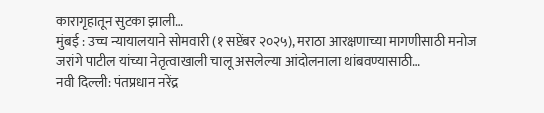कारागृहातून सुटका झाली…
मुंबई : उच्च न्यायालयाने सोमवारी (१ सप्टेंबर २०२५), मराठा आरक्षणाच्या मागणीसाठी मनोज जरांगे पाटील यांच्या नेतृत्वाखाली चालू असलेल्या आंदोलनाला थांबवण्यासाठी…
नवी दिल्ली: पंतप्रधान नरेंद्र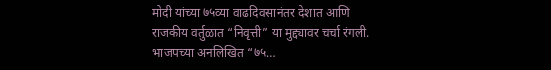मोदी यांच्या ७५व्या वाढदिवसानंतर देशात आणि राजकीय वर्तुळात “निवृत्ती” या मुद्द्यावर चर्चा रंगली. भाजपच्या अनलिखित “७५…